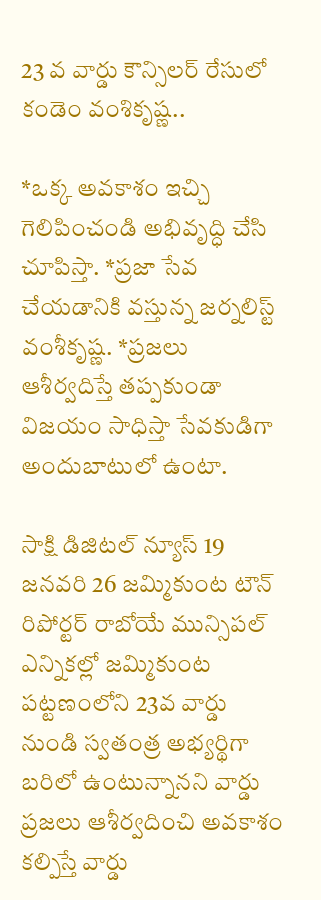23 వ వార్డు కౌన్సిలర్ రేసులో కండెం వంశికృష్ణ..

*ఒక్క అవకాశం ఇచ్చి గెలిపించండి అభివృద్ధి చేసి చూపిస్తా. *ప్రజా సేవ చేయడానికి వస్తున్న జర్నలిస్ట్ వంశీకృష్ణ. *ప్రజలు ఆశీర్వదిస్తే తప్పకుండా విజయం సాధిస్తా సేవకుడిగా అందుబాటులో ఉంటా.

సాక్షి డిజిటల్ న్యూస్ 19 జనవరి 26 జమ్మికుంట టౌన్ రిపోర్టర్ రాబోయే మున్సిపల్ ఎన్నికల్లో జమ్మికుంట పట్టణంలోని 23వ వార్డు నుండి స్వతంత్ర అభ్యర్థిగా బరిలో ఉంటున్నానని వార్డు ప్రజలు ఆశీర్వదించి అవకాశం కల్పిస్తే వార్డు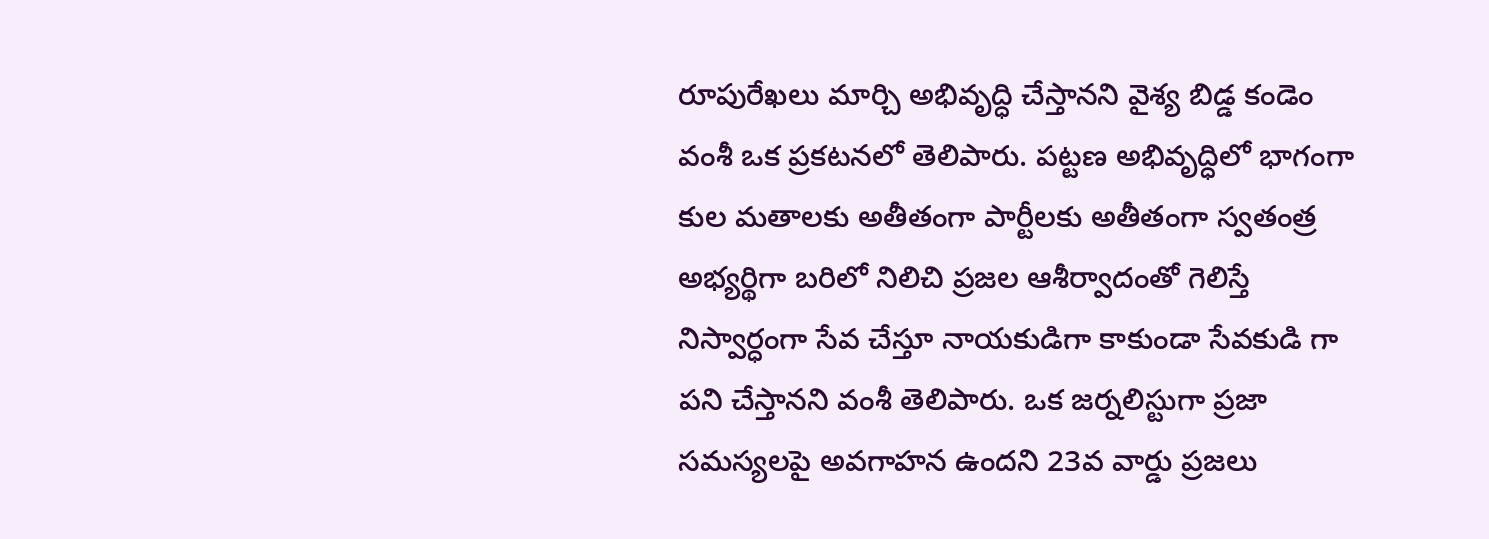రూపురేఖలు మార్చి అభివృద్ధి చేస్తానని వైశ్య బిడ్డ కండెం వంశీ ఒక ప్రకటనలో తెలిపారు. పట్టణ అభివృద్ధిలో భాగంగా కుల మతాలకు అతీతంగా పార్టీలకు అతీతంగా స్వతంత్ర అభ్యర్థిగా బరిలో నిలిచి ప్రజల ఆశీర్వాదంతో గెలిస్తే నిస్వార్ధంగా సేవ చేస్తూ నాయకుడిగా కాకుండా సేవకుడి గా పని చేస్తానని వంశీ తెలిపారు. ఒక జర్నలిస్టుగా ప్రజా సమస్యలపై అవగాహన ఉందని 23వ వార్డు ప్రజలు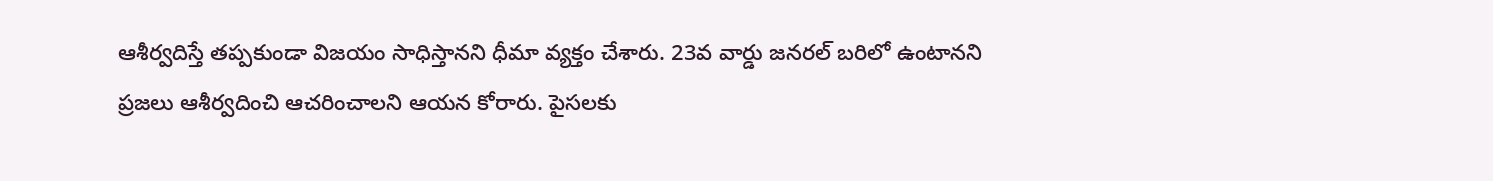ఆశీర్వదిస్తే తప్పకుండా విజయం సాధిస్తానని ధీమా వ్యక్తం చేశారు. 23వ వార్డు జనరల్ బరిలో ఉంటానని ప్రజలు ఆశీర్వదించి ఆచరించాలని ఆయన కోరారు. పైసలకు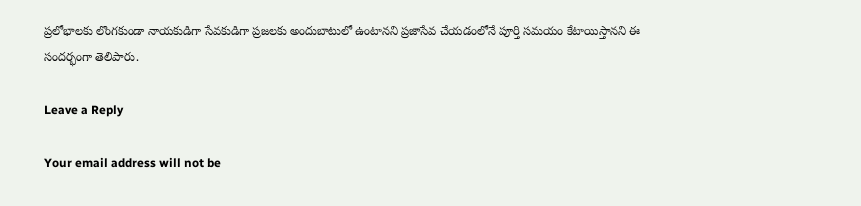ప్రలోభాలకు లొంగకుండా నాయకుడిగా సేవకుడిగా ప్రజలకు అందుబాటులో ఉంటానని ప్రజాసేవ చేయడంలోనే పూర్తి సమయం కేటాయిస్తానని ఈ సందర్భంగా తెలిపారు.

Leave a Reply

Your email address will not be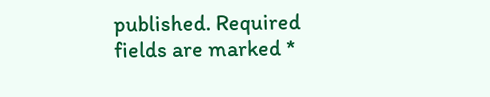published. Required fields are marked *